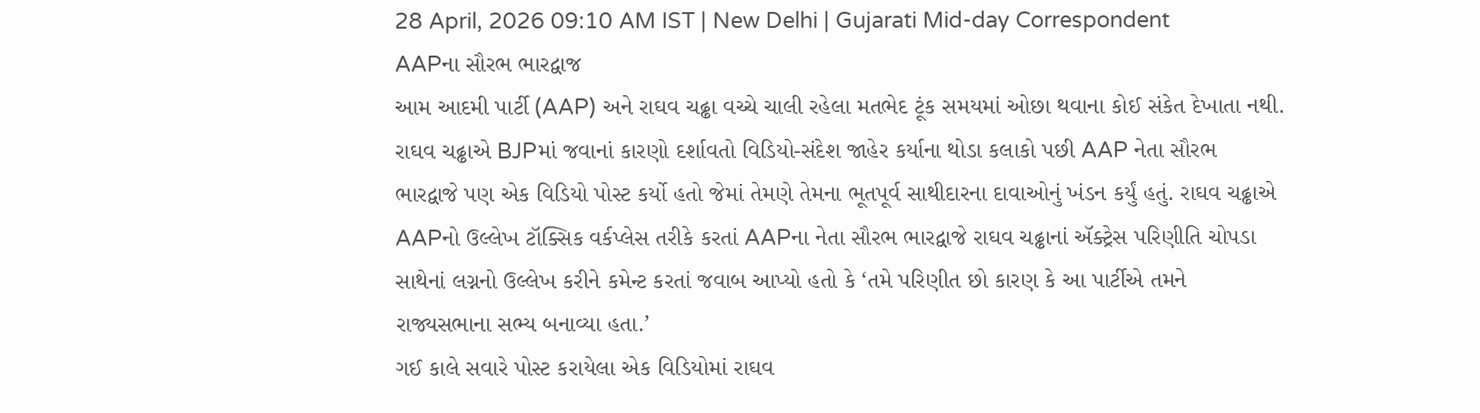28 April, 2026 09:10 AM IST | New Delhi | Gujarati Mid-day Correspondent
AAPના સૌરભ ભારદ્વાજ
આમ આદમી પાર્ટી (AAP) અને રાઘવ ચઢ્ઢા વચ્ચે ચાલી રહેલા મતભેદ ટૂંક સમયમાં ઓછા થવાના કોઈ સંકેત દેખાતા નથી. રાઘવ ચઢ્ઢાએ BJPમાં જવાનાં કારણો દર્શાવતો વિડિયો-સંદેશ જાહેર કર્યાના થોડા કલાકો પછી AAP નેતા સૌરભ ભારદ્વાજે પણ એક વિડિયો પોસ્ટ કર્યો હતો જેમાં તેમણે તેમના ભૂતપૂર્વ સાથીદારના દાવાઓનું ખંડન કર્યું હતું. રાઘવ ચઢ્ઢાએ AAPનો ઉલ્લેખ ટૉક્સિક વર્કપ્લેસ તરીકે કરતાં AAPના નેતા સૌરભ ભારદ્વાજે રાઘવ ચઢ્ઢાનાં ઍક્ટ્રેસ પરિણીતિ ચોપડા સાથેનાં લગ્નનો ઉલ્લેખ કરીને કમેન્ટ કરતાં જવાબ આપ્યો હતો કે ‘તમે પરિણીત છો કારણ કે આ પાર્ટીએ તમને રાજ્યસભાના સભ્ય બનાવ્યા હતા.’
ગઈ કાલે સવારે પોસ્ટ કરાયેલા એક વિડિયોમાં રાઘવ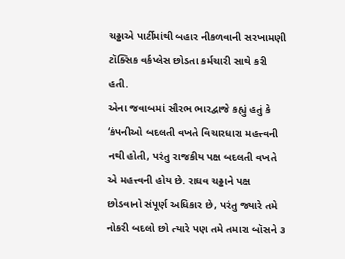ચઢ્ઢાએ પાર્ટીમાંથી બહાર નીકળવાની સરખામણી ટૉક્સિક વર્કપ્લેસ છોડતા કર્મચારી સાથે કરી હતી.
એના જવાબમાં સૌરભ ભારદ્વાજે કહ્યું હતું કે ‘કંપનીઓ બદલતી વખતે વિચારધારા મહત્ત્વની નથી હોતી, પરંતુ રાજકીય પક્ષ બદલતી વખતે એ મહત્ત્વની હોય છે. રાઘવ ચઢ્ઢાને પક્ષ છોડવાનો સંપૂર્ણ અધિકાર છે, પરંતુ જ્યારે તમે નોકરી બદલો છો ત્યારે પણ તમે તમારા બૉસને ૩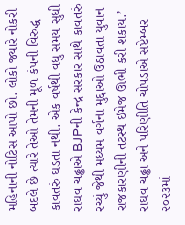મહિનાની નોટિસ આપો છો. લોકો જ્યારે નોકરી બદલે છે ત્યારે તેઓ તેમની મૂળ કંપની વિરુદ્ધ કાવતરું ઘડતા નથી. એક વર્ષથી વધુ સમય સુધી રાઘવ ચઢ્ઢાએ BJPની કેન્દ્ર સરકાર સાથે કાવતરું રચ્યું જેથી મધ્યમ વર્ગના મુદ્દાઓ ઉઠાવતા યુવાન રાજકારણીની તટસ્થ ઇમેજ ઊભી કરી શકાય.’
રાઘવ ચઢ્ઢા અને પરિણીતિ ચોપડાએ સપ્ટેમ્બર ૨૦૨૩માં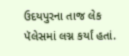ઉદયપુરના તાજ લેક પૅલેસમાં લગ્ન કર્યાં હતાં.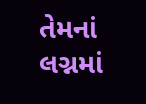તેમનાં લગ્નમાં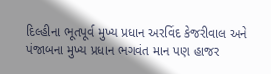દિલ્હીના ભૂતપૂર્વ મુખ્ય પ્રધાન અરવિંદ કેજરીવાલ અને પંજાબના મુખ્ય પ્રધાન ભગવંત માન પણ હાજર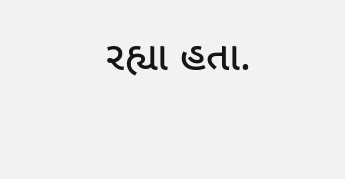રહ્યા હતા.